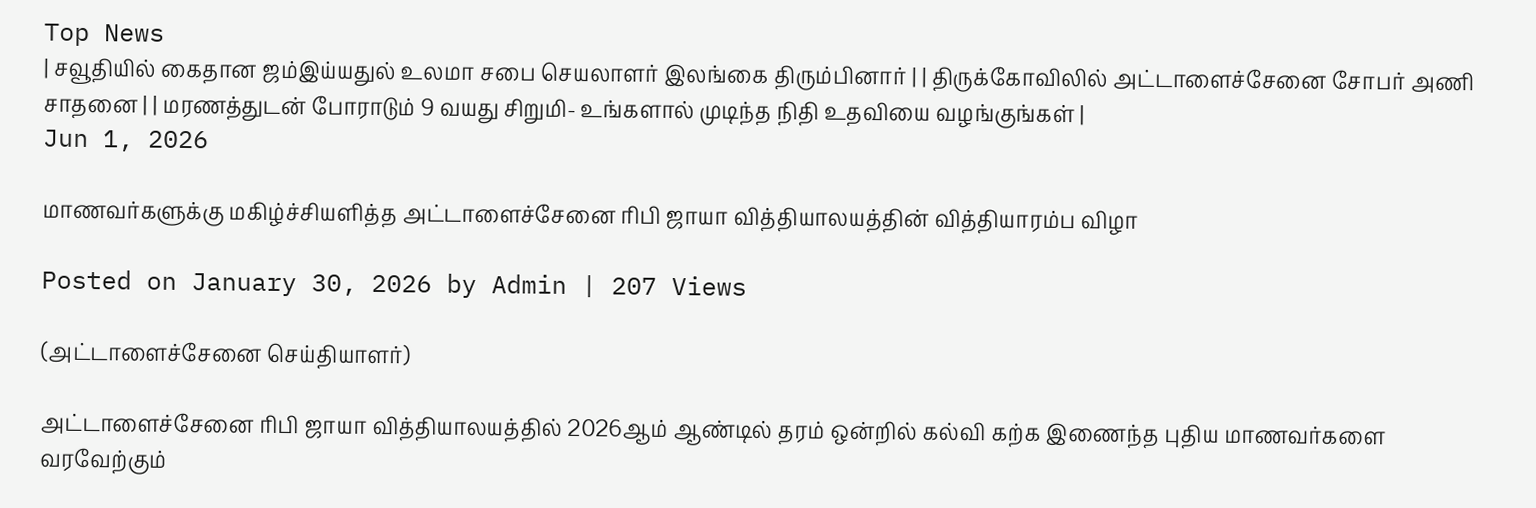Top News
| சவூதியில் கைதான ஜம்இய்யதுல் உலமா சபை செயலாளர் இலங்கை திரும்பினார் | | திருக்கோவிலில் அட்டாளைச்சேனை சோபர் அணி சாதனை | | மரணத்துடன் போராடும் 9 வயது சிறுமி- உங்களால் முடிந்த நிதி உதவியை வழங்குங்கள் |
Jun 1, 2026

மாணவர்களுக்கு மகிழ்ச்சியளித்த அட்டாளைச்சேனை ரிபி ஜாயா வித்தியாலயத்தின் வித்தியாரம்ப விழா

Posted on January 30, 2026 by Admin | 207 Views

(அட்டாளைச்சேனை செய்தியாளர்)

அட்டாளைச்சேனை ரிபி ஜாயா வித்தியாலயத்தில் 2026ஆம் ஆண்டில் தரம் ஒன்றில் கல்வி கற்க இணைந்த புதிய மாணவர்களை வரவேற்கும்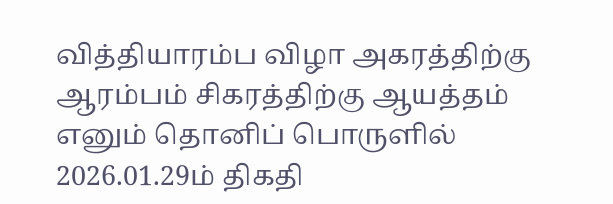வித்தியாரம்ப விழா அகரத்திற்கு ஆரம்பம் சிகரத்திற்கு ஆயத்தம் எனும் தொனிப் பொருளில் 2026.01.29ம் திகதி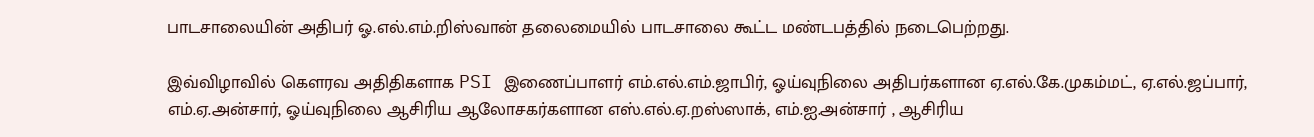பாடசாலையின் அதிபர் ஓ.எல்.எம்.றிஸ்வான் தலைமையில் பாடசாலை கூட்ட மண்டபத்தில் நடைபெற்றது.

இவ்விழாவில் கெளரவ அதிதிகளாக PSI இணைப்பாளர் எம்.எல்.எம்.ஜாபிர், ஓய்வுநிலை அதிபர்களான ஏ.எல்.கே.முகம்மட், ஏ.எல்.ஜப்பார், எம்.ஏ.அன்சார், ஓய்வுநிலை ஆசிரிய ஆலோசகர்களான எஸ்.எல்.ஏ.றஸ்ஸாக், எம்.ஐ.அன்சார் , ஆசிரிய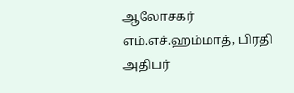ஆலோசகர் எம்.எச்.ஹம்மாத், பிரதி அதிபர்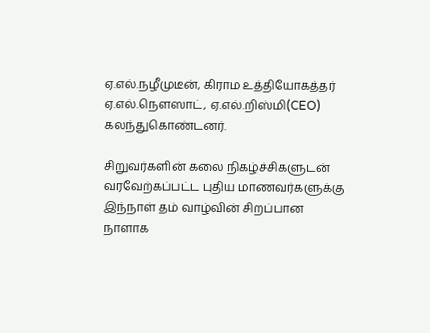ஏ.எல்.நழீமுடீன், கிராம உத்தியோகத்தர் ஏ.எல்.நெளஸாட், ஏ.எல்.றிஸ்மி(CEO) கலந்துகொண்டனர்.

சிறுவர்களின் கலை நிகழ்ச்சிகளுடன் வரவேற்கப்பட்ட புதிய மாணவர்களுக்கு இந்நாள் தம் வாழ்வின் சிறப்பான நாளாக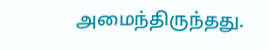அமைந்திருந்தது.